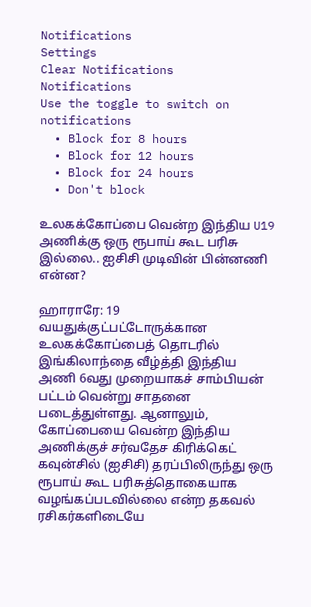Notifications
Settings
Clear Notifications
Notifications
Use the toggle to switch on notifications
  • Block for 8 hours
  • Block for 12 hours
  • Block for 24 hours
  • Don't block

உலகக்கோப்பை வென்ற இந்திய U19 அணிக்கு ஒரு ரூபாய் கூட பரிசு இல்லை.. ஐசிசி முடிவின் பின்னணி என்ன?

ஹாராரே: 19 வயதுக்குட்பட்டோருக்கான உலகக்கோப்பைத் தொடரில் இங்கிலாந்தை வீழ்த்தி இந்திய அணி 6வது முறையாகச் சாம்பியன் பட்டம் வென்று சாதனை படைத்துள்ளது. ஆனாலும், கோப்பையை வென்ற இந்திய அணிக்குச் சர்வதேச கிரிக்கெட் கவுன்சில் (ஐசிசி) தரப்பிலிருந்து ஒரு ரூபாய் கூட பரிசுத்தொகையாக வழங்கப்படவில்லை என்ற தகவல் ரசிகர்களிடையே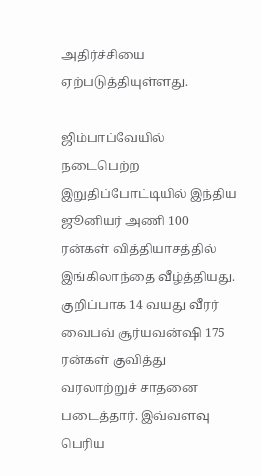அதிர்ச்சியை ஏற்படுத்தியுள்ளது.

ஜிம்பாப்வேயில் நடைபெற்ற இறுதிப்போட்டியில் இந்திய ஜூனியர் அணி 100 ரன்கள் வித்தியாசத்தில் இங்கிலாந்தை வீழ்த்தியது. குறிப்பாக 14 வயது வீரர் வைபவ் சூர்யவன்ஷி 175 ரன்கள் குவித்து வரலாற்றுச் சாதனை படைத்தார். இவ்வளவு பெரிய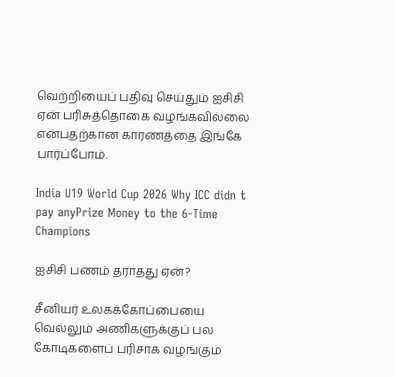வெற்றியைப் பதிவு செய்தும் ஐசிசி ஏன் பரிசுத்தொகை வழங்கவில்லை என்பதற்கான காரணத்தை இங்கே பார்ப்போம்.

India U19 World Cup 2026 Why ICC didn t pay anyPrize Money to the 6-Time Champions

ஐசிசி பணம் தராதது ஏன்?

சீனியர் உலகக்கோப்பையை வெல்லும் அணிகளுக்குப் பல கோடிகளைப் பரிசாக வழங்கும்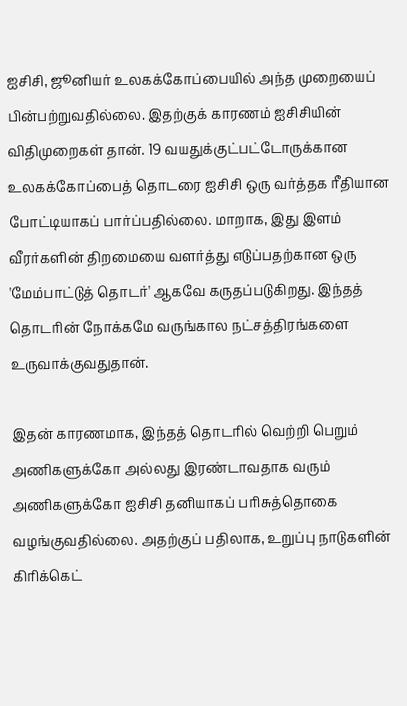ஐசிசி, ஜூனியர் உலகக்கோப்பையில் அந்த முறையைப் பின்பற்றுவதில்லை. இதற்குக் காரணம் ஐசிசியின் விதிமுறைகள் தான். 19 வயதுக்குட்பட்டோருக்கான உலகக்கோப்பைத் தொடரை ஐசிசி ஒரு வர்த்தக ரீதியான போட்டியாகப் பார்ப்பதில்லை. மாறாக, இது இளம் வீரர்களின் திறமையை வளர்த்து எடுப்பதற்கான ஒரு 'மேம்பாட்டுத் தொடர்' ஆகவே கருதப்படுகிறது. இந்தத் தொடரின் நோக்கமே வருங்கால நட்சத்திரங்களை உருவாக்குவதுதான்.

இதன் காரணமாக, இந்தத் தொடரில் வெற்றி பெறும் அணிகளுக்கோ அல்லது இரண்டாவதாக வரும் அணிகளுக்கோ ஐசிசி தனியாகப் பரிசுத்தொகை வழங்குவதில்லை. அதற்குப் பதிலாக, உறுப்பு நாடுகளின் கிரிக்கெட்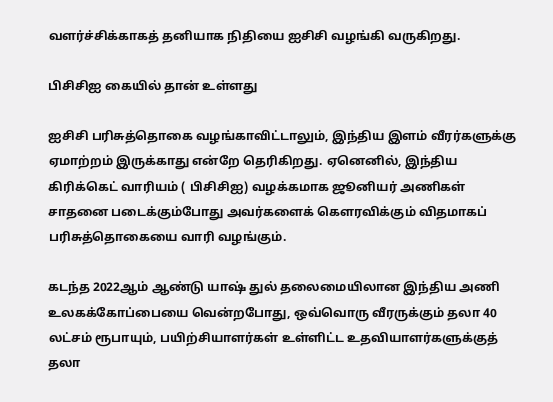வளர்ச்சிக்காகத் தனியாக நிதியை ஐசிசி வழங்கி வருகிறது.

பிசிசிஐ கையில் தான் உள்ளது

ஐசிசி பரிசுத்தொகை வழங்காவிட்டாலும், இந்திய இளம் வீரர்களுக்கு ஏமாற்றம் இருக்காது என்றே தெரிகிறது. ஏனெனில், இந்திய கிரிக்கெட் வாரியம் ( பிசிசிஐ) வழக்கமாக ஜூனியர் அணிகள் சாதனை படைக்கும்போது அவர்களைக் கௌரவிக்கும் விதமாகப் பரிசுத்தொகையை வாரி வழங்கும்.

கடந்த 2022ஆம் ஆண்டு யாஷ் துல் தலைமையிலான இந்திய அணி உலகக்கோப்பையை வென்றபோது, ஒவ்வொரு வீரருக்கும் தலா 40 லட்சம் ரூபாயும், பயிற்சியாளர்கள் உள்ளிட்ட உதவியாளர்களுக்குத் தலா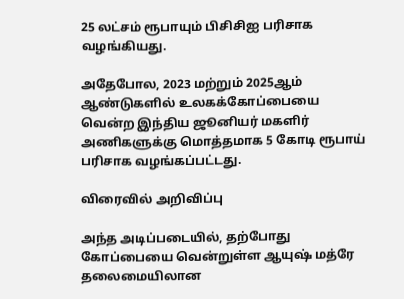25 லட்சம் ரூபாயும் பிசிசிஐ பரிசாக வழங்கியது.

அதேபோல, 2023 மற்றும் 2025ஆம் ஆண்டுகளில் உலகக்கோப்பையை வென்ற இந்திய ஜூனியர் மகளிர் அணிகளுக்கு மொத்தமாக 5 கோடி ரூபாய் பரிசாக வழங்கப்பட்டது.

விரைவில் அறிவிப்பு

அந்த அடிப்படையில், தற்போது கோப்பையை வென்றுள்ள ஆயுஷ் மத்ரே தலைமையிலான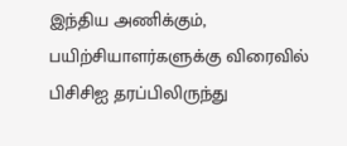இந்திய அணிக்கும், பயிற்சியாளர்களுக்கு விரைவில் பிசிசிஐ தரப்பிலிருந்து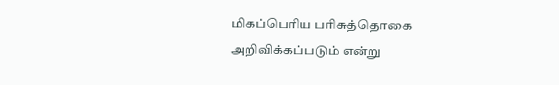மிகப்பெரிய பரிசுத்தொகை அறிவிக்கப்படும் என்று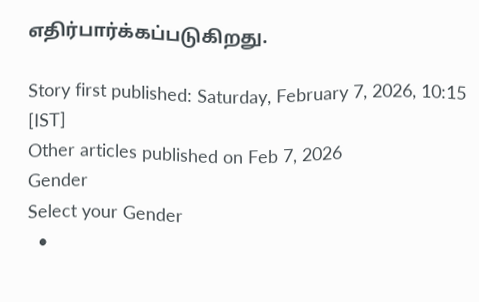எதிர்பார்க்கப்படுகிறது.

Story first published: Saturday, February 7, 2026, 10:15 [IST]
Other articles published on Feb 7, 2026
Gender
Select your Gender
  •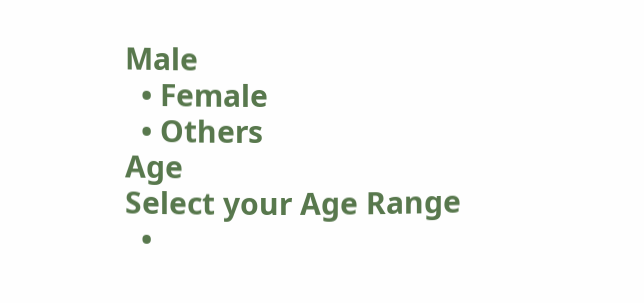Male
  • Female
  • Others
Age
Select your Age Range
  •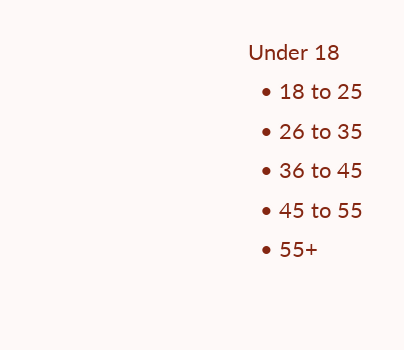Under 18
  • 18 to 25
  • 26 to 35
  • 36 to 45
  • 45 to 55
  • 55+